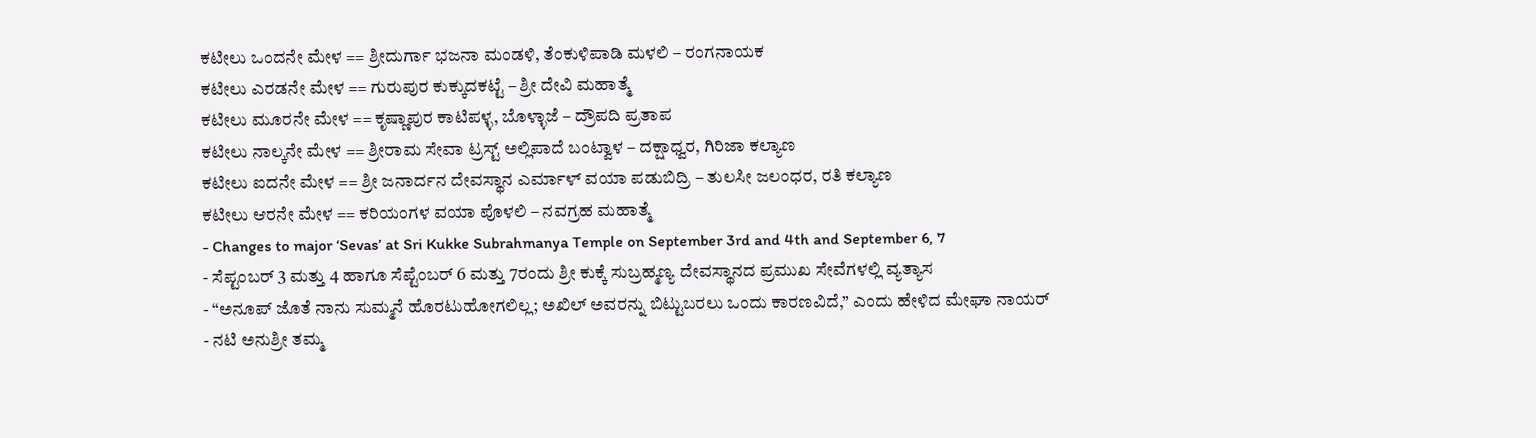ಕಟೀಲು ಒಂದನೇ ಮೇಳ == ಶ್ರೀದುರ್ಗಾ ಭಜನಾ ಮಂಡಳಿ, ತೆಂಕುಳಿಪಾಡಿ ಮಳಲಿ – ರಂಗನಾಯಕ
ಕಟೀಲು ಎರಡನೇ ಮೇಳ == ಗುರುಪುರ ಕುಕ್ಕುದಕಟ್ಟೆ – ಶ್ರೀ ದೇವಿ ಮಹಾತ್ಮೆ
ಕಟೀಲು ಮೂರನೇ ಮೇಳ == ಕೃಷ್ಣಾಪುರ ಕಾಟಿಪಳ್ಳ, ಬೊಳ್ಳಾಜೆ – ದ್ರೌಪದಿ ಪ್ರತಾಪ
ಕಟೀಲು ನಾಲ್ಕನೇ ಮೇಳ == ಶ್ರೀರಾಮ ಸೇವಾ ಟ್ರಸ್ಟ್ ಅಲ್ಲಿಪಾದೆ ಬಂಟ್ವಾಳ – ದಕ್ಷಾಧ್ವರ, ಗಿರಿಜಾ ಕಲ್ಯಾಣ
ಕಟೀಲು ಐದನೇ ಮೇಳ == ಶ್ರೀ ಜನಾರ್ದನ ದೇವಸ್ಥಾನ ಎರ್ಮಾಳ್ ವಯಾ ಪಡುಬಿದ್ರಿ – ತುಲಸೀ ಜಲಂಧರ, ರತಿ ಕಲ್ಯಾಣ
ಕಟೀಲು ಆರನೇ ಮೇಳ == ಕರಿಯಂಗಳ ವಯಾ ಪೊಳಲಿ – ನವಗ್ರಹ ಮಹಾತ್ಮೆ
- Changes to major ‘Sevas’ at Sri Kukke Subrahmanya Temple on September 3rd and 4th and September 6, 7
- ಸೆಪ್ಟಂಬರ್ 3 ಮತ್ತು 4 ಹಾಗೂ ಸೆಪ್ಟೆಂಬರ್ 6 ಮತ್ತು 7ರಂದು ಶ್ರೀ ಕುಕ್ಕೆ ಸುಬ್ರಹ್ಮಣ್ಯ ದೇವಸ್ಥಾನದ ಪ್ರಮುಖ ಸೇವೆಗಳಲ್ಲಿ ವ್ಯತ್ಯಾಸ
- “ಅನೂಪ್ ಜೊತೆ ನಾನು ಸುಮ್ಮನೆ ಹೊರಟುಹೋಗಲಿಲ್ಲ; ಅಖಿಲ್ ಅವರನ್ನು ಬಿಟ್ಟುಬರಲು ಒಂದು ಕಾರಣವಿದೆ,” ಎಂದು ಹೇಳಿದ ಮೇಘಾ ನಾಯರ್
- ನಟಿ ಅನುಶ್ರೀ ತಮ್ಮ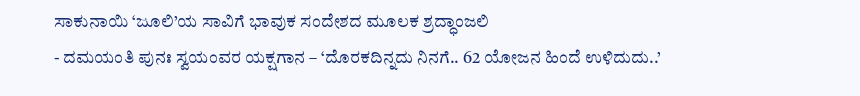ಸಾಕುನಾಯಿ ‘ಜೂಲಿ’ಯ ಸಾವಿಗೆ ಭಾವುಕ ಸಂದೇಶದ ಮೂಲಕ ಶ್ರದ್ಧಾಂಜಲಿ
- ದಮಯಂತಿ ಪುನಃ ಸ್ವಯಂವರ ಯಕ್ಷಗಾನ – ‘ದೊರಕದಿನ್ನದು ನಿನಗೆ.. 62 ಯೋಜನ ಹಿಂದೆ ಉಳಿದುದು..’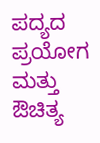ಪದ್ಯದ ಪ್ರಯೋಗ ಮತ್ತು ಔಚಿತ್ಯ